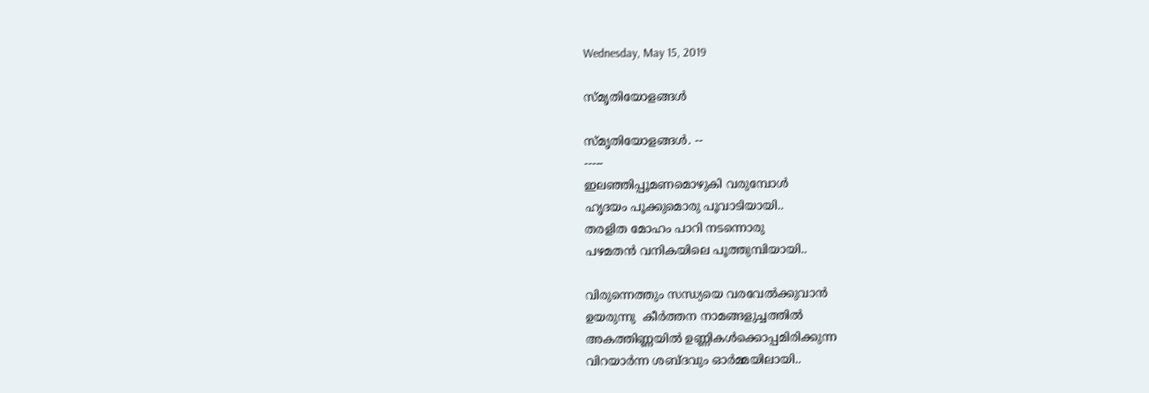Wednesday, May 15, 2019

സ്മൃതിയോളങ്ങൾ

സ്മൃതിയോളങ്ങൾ. --
-----
ഇലഞ്ഞിപ്പൂമണമൊഴുകി വരുമ്പോൾ
ഹൃദയം പൂക്കുമൊരു പൂവാടിയായി..
തരളിത മോഹം പാറി നടന്നൊരു
പഴമതൻ വനികയിലെ പൂത്തുമ്പിയായി..

വിരുന്നെത്തും സന്ധ്യയെ വരവേൽക്കുവാൻ
ഉയരുന്നു  കീർത്തന നാമങ്ങളുച്ചത്തിൽ
അകത്തിണ്ണയിൽ ഉണ്ണികൾക്കൊപ്പമിരിക്കുന്ന
വിറയാർന്ന ശബ്ദവും ഓർമ്മയിലായി..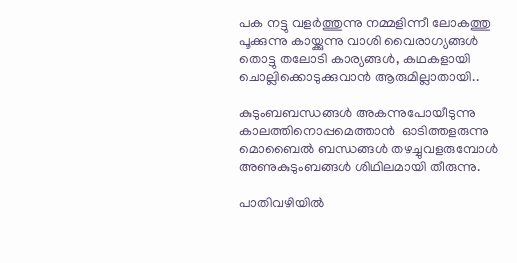പക നട്ടു വളർത്തുന്നു നമ്മളിന്നീ ലോകത്തു
പൂക്കുന്നു കായ്ക്കുന്നു വാശി വൈരാഗ്യങ്ങൾ
തൊട്ടു തലോടി കാര്യങ്ങൾ, കഥകളായി
ചൊല്ലിക്കൊടുക്കുവാൻ ആരുമില്ലാതായി..

കുടുംബബന്ധങ്ങൾ അകന്നുപോയീടുന്നു
കാലത്തിനൊപ്പമെത്താൻ  ഓടിത്തളരുന്നു
മൊബൈൽ ബന്ധങ്ങൾ തഴച്ചുവളരുമ്പോൾ
അണുകുടുംബങ്ങൾ ശിഥിലമായി തീരുന്നു.

പാതിവഴിയിൽ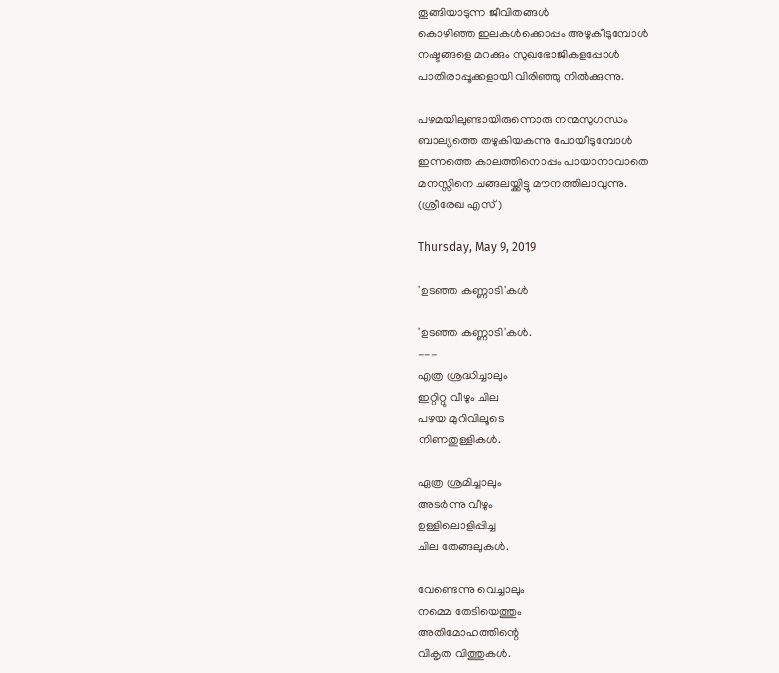തൂങ്ങിയാടുന്ന ജീവിതങ്ങൾ
കൊഴിഞ്ഞ ഇലകൾക്കൊപ്പം അഴുകീടുമ്പോൾ
നഷ്ടങ്ങളെ മറക്കും സുഖഭോജികളപ്പോൾ
പാതിരാപ്പൂക്കളായി വിരിഞ്ഞു നിൽക്കുന്നു.

പഴമയിലുണ്ടായിരുന്നൊരു നന്മസുഗന്ധം
ബാല്യത്തെ തഴുകിയകന്നു പോയീടുമ്പോൾ
ഇന്നത്തെ കാലത്തിനൊപ്പം പായാനാവാതെ
മനസ്സിനെ ചങ്ങലയ്ക്കിട്ടു മൗനത്തിലാവുന്നു.
(ശ്രീരേഖ എസ് )

Thursday, May 9, 2019

'ഉടഞ്ഞ കണ്ണാടി'കൾ

'ഉടഞ്ഞ കണ്ണാടി'കൾ.
---
എത്ര ശ്രദ്ധിച്ചാലും
ഇറ്റിറ്റു വീഴും ചില
പഴയ മുറിവിലൂടെ
നിണതുള്ളികൾ.

ഏത്ര ശ്രമിച്ചാലും
അടർന്നു വീഴും
ഉള്ളിലൊളിപ്പിച്ച
ചില തേങ്ങലുകൾ.

വേണ്ടെന്നു വെച്ചാലും
നമ്മെ തേടിയെത്തും
അതിമോഹത്തിന്റെ
വികൃത വിത്തുകൾ.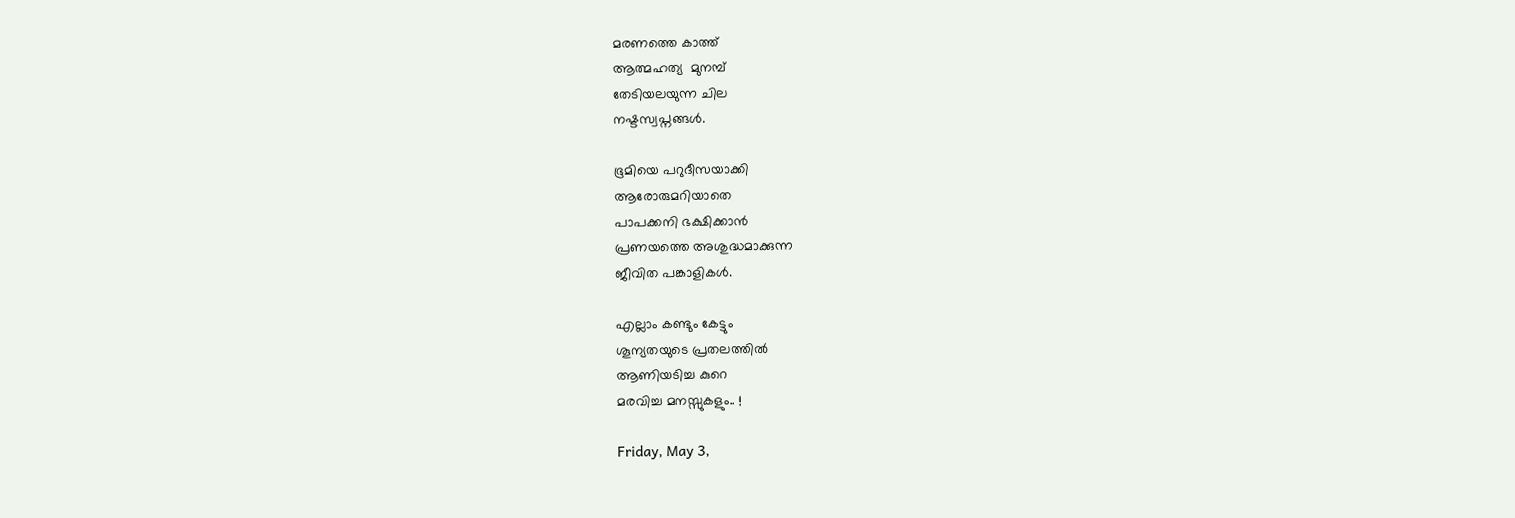മരണത്തെ കാത്ത്
ആത്മഹത്യ  മുനമ്പ്
തേടിയലയുന്ന ചില
നഷ്ടസ്വപ്നങ്ങൾ.

ഭൂമിയെ പറുദീസയാക്കി
ആരോരുമറിയാതെ
പാപക്കനി ഭക്ഷിക്കാൻ
പ്രണയത്തെ അശുദ്ധമാക്കുന്ന
ജീവിത പങ്കാളികൾ.

എല്ലാം കണ്ടും കേട്ടും
ശൂന്യതയുടെ പ്രതലത്തിൽ
ആണിയടിച്ച കുറെ
മരവിച്ച മനസ്സുകളും.. !

Friday, May 3,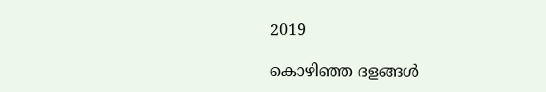2019

കൊഴിഞ്ഞ ദളങ്ങൾ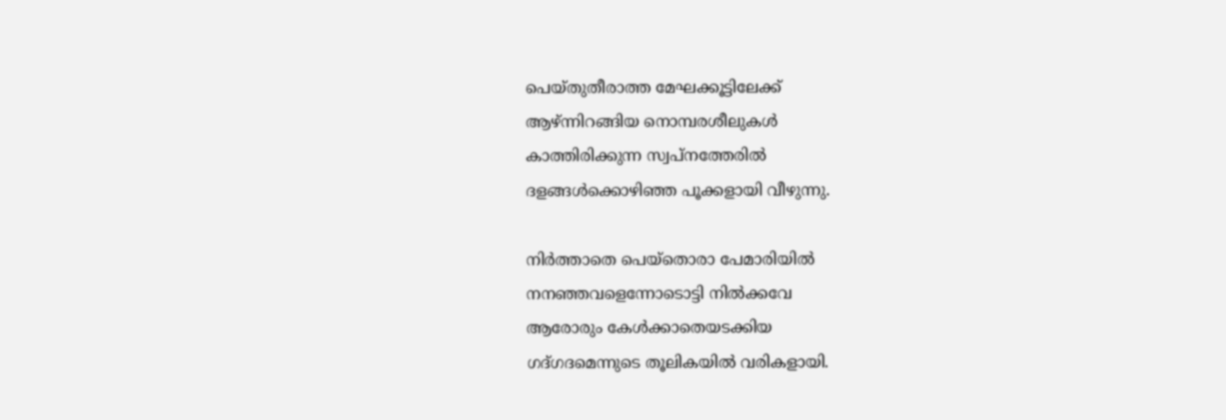പെയ്തുതീരാത്ത മേഘക്കൂട്ടിലേക്ക്‌
ആഴ്ന്നിറങ്ങിയ നൊമ്പരശീലുകൾ
കാത്തിരിക്കുന്ന സ്വപ്നത്തേരിൽ
ദളങ്ങൾക്കൊഴിഞ്ഞ പൂക്കളായി വീഴുന്നു.

നിർത്താതെ പെയ്തൊരാ പേമാരിയിൽ
നനഞ്ഞവളെന്നോടൊട്ടി നിൽക്കവേ
ആരോരും കേൾക്കാതെയടക്കിയ
ഗദ്ഗദമെന്നുടെ തൂലികയിൽ വരികളായി.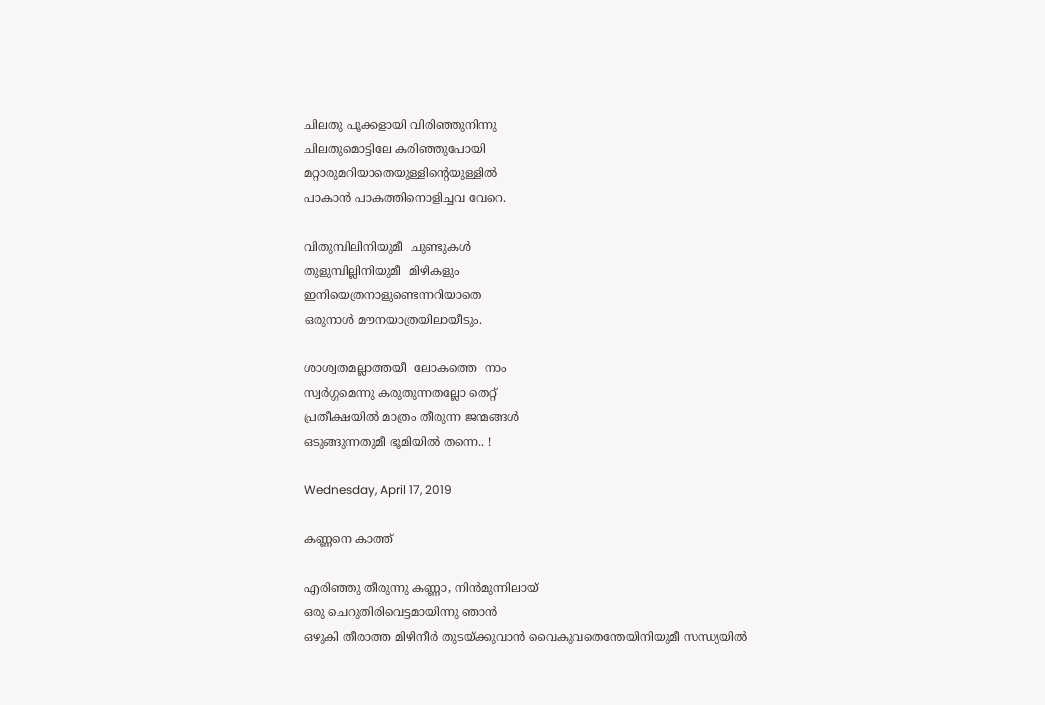ചിലതു പൂക്കളായി വിരിഞ്ഞുനിന്നു
ചിലതുമൊട്ടിലേ കരിഞ്ഞുപോയി
മറ്റാരുമറിയാതെയുള്ളിന്റെയുള്ളിൽ
പാകാൻ പാകത്തിനൊളിച്ചവ വേറെ.

വിതുമ്പിലിനിയുമീ  ചുണ്ടുകൾ
തുളുമ്പില്ലിനിയുമീ  മിഴികളും
ഇനിയെത്രനാളുണ്ടെന്നറിയാതെ
ഒരുനാൾ മൗനയാത്രയിലായീടും.

ശാശ്വതമല്ലാത്തയീ  ലോകത്തെ  നാം
സ്വർഗ്ഗമെന്നു കരുതുന്നതല്ലോ തെറ്റ്
പ്രതീക്ഷയിൽ മാത്രം തീരുന്ന ജന്മങ്ങൾ
ഒടുങ്ങുന്നതുമീ ഭൂമിയിൽ തന്നെ.. !

Wednesday, April 17, 2019

കണ്ണനെ കാത്ത്

എരിഞ്ഞു തീരുന്നു കണ്ണാ, നിൻമുന്നിലായ്
ഒരു ചെറുതിരിവെട്ടമായിന്നു ഞാൻ
ഒഴുകി തീരാത്ത മിഴിനീർ തുടയ്ക്കുവാൻ വൈകുവതെന്തേയിനിയുമീ സന്ധ്യയിൽ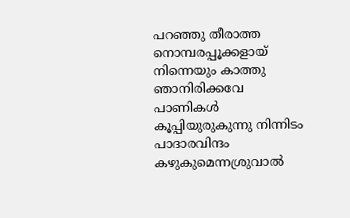പറഞ്ഞു തീരാത്ത നൊമ്പരപ്പൂക്കളായ്
നിന്നെയും കാത്തു ഞാനിരിക്കവേ
പാണികൾ കൂപ്പിയുരുകുന്നു നിന്നിടം
പാദാരവിന്ദം കഴുകുമെന്നശ്രുവാൽ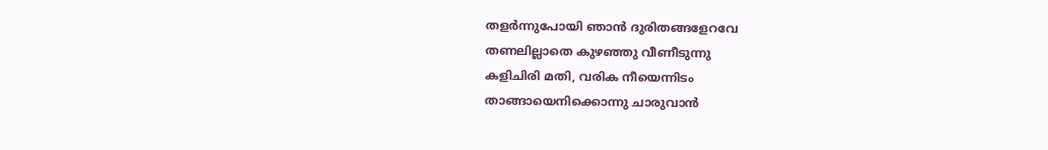തളർന്നുപോയി ഞാൻ ദുരിതങ്ങളേറവേ
തണലില്ലാതെ കുഴഞ്ഞു വീണീടുന്നു
കളിചിരി മതി, വരിക നീയെന്നിടം
താങ്ങായെനിക്കൊന്നു ചാരുവാൻ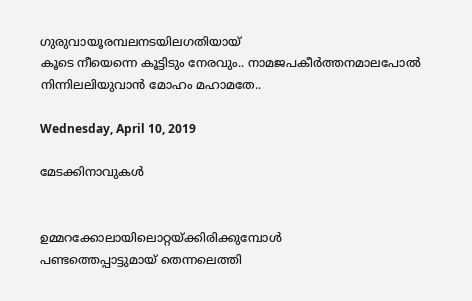ഗുരുവായൂരമ്പലനടയിലഗതിയായ്
കൂടെ നീയെന്നെ കൂട്ടിടും നേരവും.. നാമജപകീർത്തനമാലപോൽ
നിന്നിലലിയുവാൻ മോഹം മഹാമതേ..

Wednesday, April 10, 2019

മേടക്കിനാവുകൾ


ഉമ്മറക്കോലായിലൊറ്റയ്ക്കിരിക്കുമ്പോൾ
പണ്ടത്തെപ്പാട്ടുമായ് തെന്നലെത്തി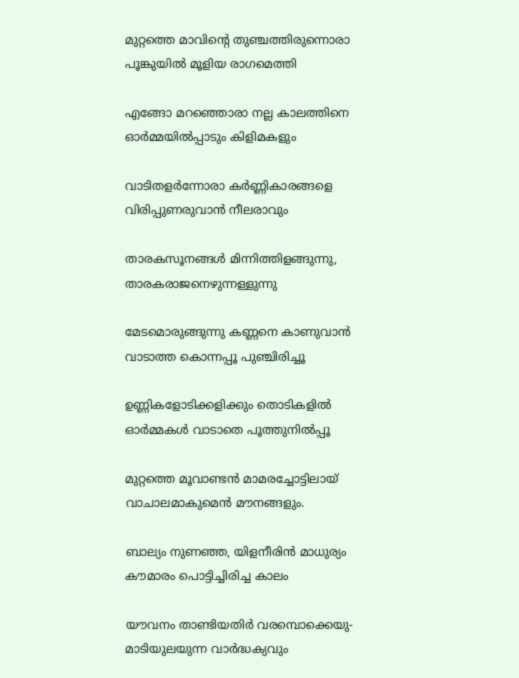മുറ്റത്തെ മാവിൻ്റെ തുഞ്ചത്തിരുന്നൊരാ
പൂങ്കുയിൽ മൂളിയ രാഗമെത്തി

എങ്ങോ മറഞ്ഞൊരാ നല്ല കാലത്തിനെ
ഓർമ്മയിൽപ്പാടും കിളിമകളും

വാടിതളർന്നോരാ കർണ്ണികാരങ്ങളെ
വിരിപ്പുണരുവാൻ നീലരാവും

താരകസൂനങ്ങൾ മിന്നിത്തിളങ്ങുന്നു,
താരകരാജനെഴുന്നള്ളുന്നു

മേടമൊരുങ്ങുന്നു കണ്ണനെ കാണുവാൻ
വാടാത്ത കൊന്നപ്പൂ പുഞ്ചിരിച്ചൂ

ഉണ്ണികളോടിക്കളിക്കും തൊടികളിൽ
ഓർമ്മകൾ വാടാതെ പൂത്തുനിൽപ്പൂ

മുറ്റത്തെ മൂവാണ്ടൻ മാമരച്ചോട്ടിലായ്
വാചാലമാകുമെൻ മൗനങ്ങളും.

ബാല്യം നുണഞ്ഞ, യിളനീരിൻ മാധുര്യം
കൗമാരം പൊട്ടിച്ചിരിച്ച കാലം

യൗവനം താണ്ടിയതിർ വരമ്പൊക്കെയു-
മാടിയുലയുന്ന വാർദ്ധക്യവും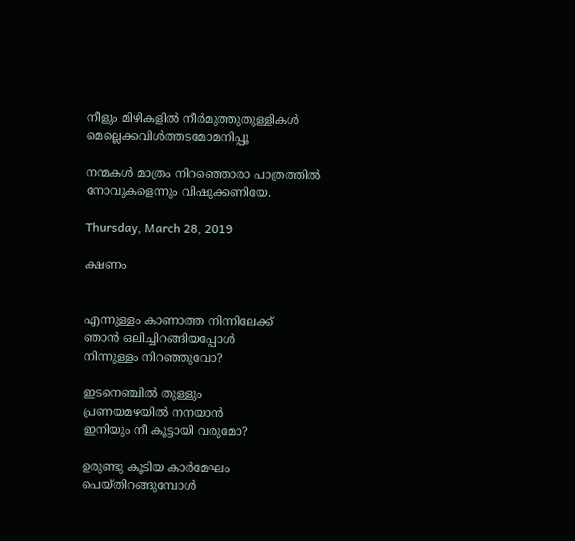നീളും മിഴികളിൽ നീർമുത്തുതുള്ളികൾ
മെല്ലെക്കവിൾത്തടമോമനിപ്പൂ

നന്മകൾ മാത്രം നിറഞ്ഞൊരാ പാത്രത്തിൽ
നോവുകളെന്നും വിഷുക്കണിയേ.

Thursday, March 28, 2019

ക്ഷണം


എന്നുള്ളം കാണാത്ത നിന്നിലേക്ക്
ഞാൻ ഒലിച്ചിറങ്ങിയപ്പോൾ
നിന്നുള്ളം നിറഞ്ഞുവോ?

ഇടനെഞ്ചിൽ തുള്ളും
പ്രണയമഴയിൽ നനയാൻ
ഇനിയും നീ കൂട്ടായി വരുമോ?

ഉരുണ്ടു കൂടിയ കാർമേഘം
പെയ്തിറങ്ങുമ്പോൾ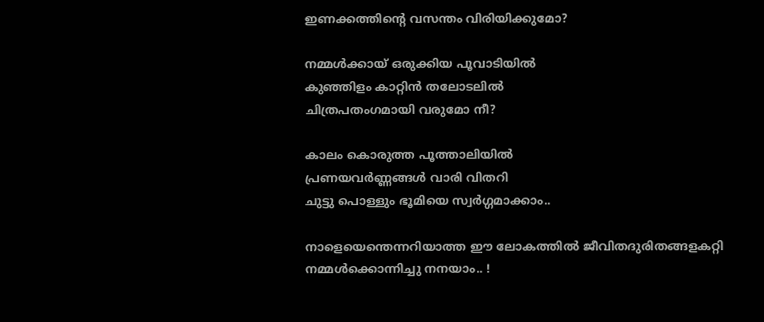ഇണക്കത്തിന്റെ വസന്തം വിരിയിക്കുമോ?

നമ്മൾക്കായ് ഒരുക്കിയ പൂവാടിയിൽ
കുഞ്ഞിളം കാറ്റിൻ തലോടലിൽ
ചിത്രപതംഗമായി വരുമോ നീ?

കാലം കൊരുത്ത പൂത്താലിയിൽ
പ്രണയവർണ്ണങ്ങൾ വാരി വിതറി
ചുട്ടു പൊള്ളും ഭൂമിയെ സ്വർഗ്ഗമാക്കാം..

നാളെയെന്തെന്നറിയാത്ത ഈ ലോകത്തിൽ ജീവിതദുരിതങ്ങളകറ്റി
നമ്മൾക്കൊന്നിച്ചു നനയാം.. !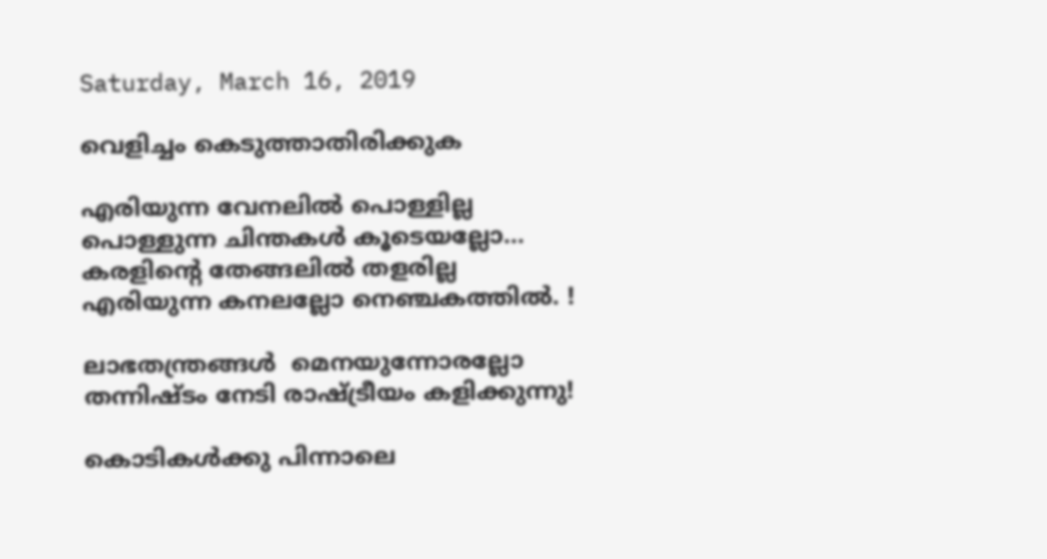Saturday, March 16, 2019

വെളിച്ചം കെടുത്താതിരിക്കുക

എരിയുന്ന വേനലിൽ പൊള്ളില്ല
പൊള്ളുന്ന ചിന്തകൾ കൂടെയല്ലോ...
കരളിന്റെ തേങ്ങലിൽ തളരില്ല
എരിയുന്ന കനലല്ലോ നെഞ്ചകത്തിൽ. !

ലാഭതന്ത്രങ്ങൾ  മെനയുന്നോരല്ലോ
തന്നിഷ്ടം നേടി രാഷ്ട്രീയം കളിക്കുന്നു!

കൊടികൾക്കു പിന്നാലെ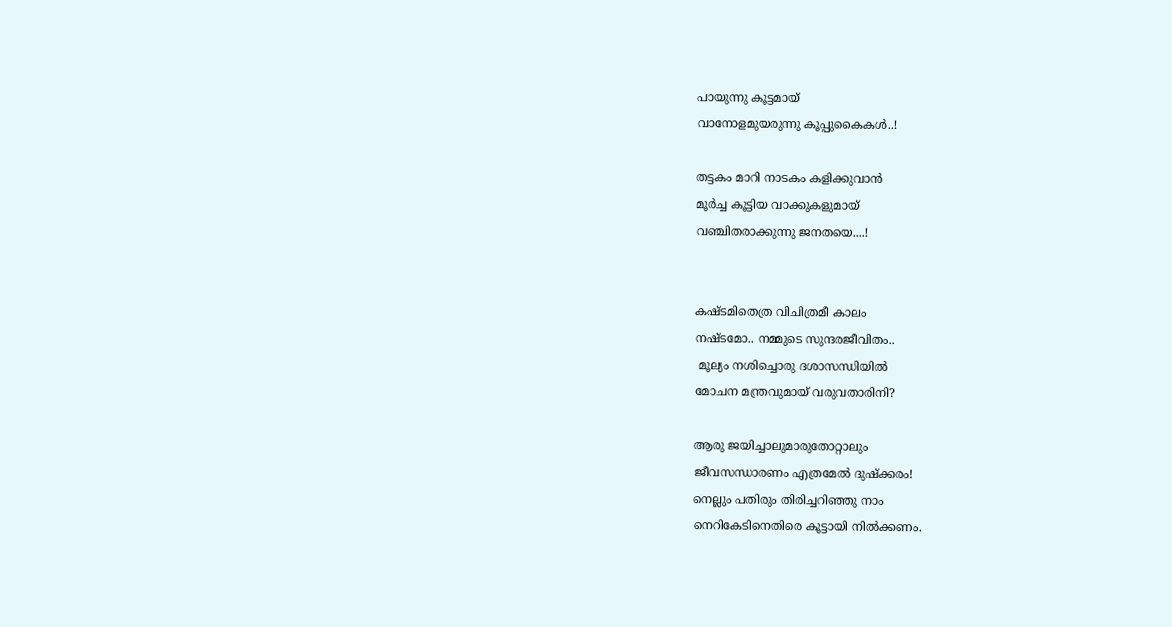പായുന്നു കൂട്ടമായ്
വാനോളമുയരുന്നു കൂപ്പുകൈകൾ..!

തട്ടകം മാറി നാടകം കളിക്കുവാൻ
മൂർച്ച കൂട്ടിയ വാക്കുകളുമായ്
വഞ്ചിതരാക്കുന്നു ജനതയെ....!


കഷ്ടമിതെത്ര വിചിത്രമീ കാലം
നഷ്ടമോ.. നമ്മുടെ സുന്ദരജീവിതം..
 മൂല്യം നശിച്ചൊരു ദശാസന്ധിയിൽ
മോചന മന്ത്രവുമായ് വരുവതാരിനി?

ആരു ജയിച്ചാലുമാരുതോറ്റാലും
ജീവസന്ധാരണം എത്രമേൽ ദുഷ്ക്കരം!
നെല്ലും പതിരും തിരിച്ചറിഞ്ഞു നാം
നെറികേടിനെതിരെ കൂട്ടായി നിൽക്കണം.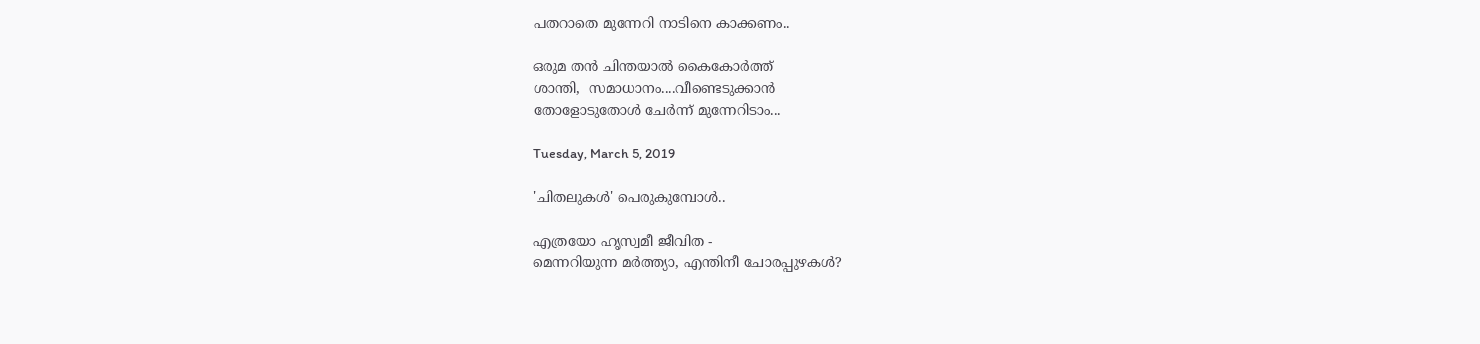പതറാതെ മുന്നേറി നാടിനെ കാക്കണം..

ഒരുമ തൻ ചിന്തയാൽ കൈകോർത്ത്
ശാന്തി,  സമാധാനം....വീണ്ടെടുക്കാൻ
തോളോടുതോൾ ചേർന്ന് മുന്നേറിടാം...

Tuesday, March 5, 2019

'ചിതലുകൾ' പെരുകുമ്പോൾ..

എത്രയോ ഹൃസ്വമീ ജീവിത -
മെന്നറിയുന്ന മർത്ത്യാ, എന്തിനീ ചോരപ്പുഴകൾ?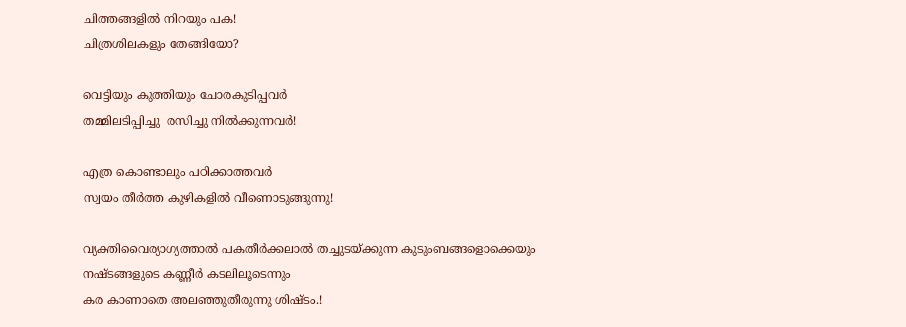ചിത്തങ്ങളിൽ നിറയും പക!
ചിത്രശിലകളും തേങ്ങിയോ?

വെട്ടിയും കുത്തിയും ചോരകുടിപ്പവർ
തമ്മിലടിപ്പിച്ചു  രസിച്ചു നിൽക്കുന്നവർ!

എത്ര കൊണ്ടാലും പഠിക്കാത്തവർ
സ്വയം തീർത്ത കുഴികളിൽ വീണൊടുങ്ങുന്നു!

വ്യക്തിവൈര്യാഗ്യത്താൽ പകതീർക്കലാൽ തച്ചുടയ്ക്കുന്ന കുടുംബങ്ങളൊക്കെയും
നഷ്ടങ്ങളുടെ കണ്ണീർ കടലിലൂടെന്നും
കര കാണാതെ അലഞ്ഞുതീരുന്നു ശിഷ്ടം.!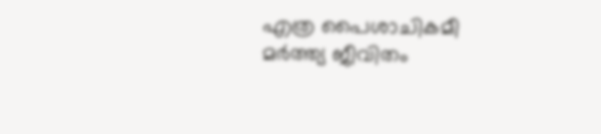എത്ര പൈശാചികമീ മർത്ത്യ ജീവിതം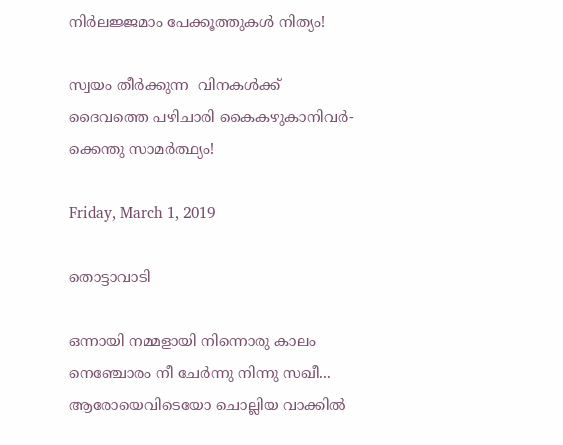നിർലജ്ജമാം പേക്കൂത്തുകൾ നിത്യം!

സ്വയം തീർക്കുന്ന  വിനകൾക്ക്
ദൈവത്തെ പഴിചാരി കൈകഴുകാനിവർ-
ക്കെന്തു സാമർത്ഥ്യം!

Friday, March 1, 2019

തൊട്ടാവാടി

ഒന്നായി നമ്മളായി നിന്നൊരു കാലം
നെഞ്ചോരം നീ ചേർന്നു നിന്നു സഖീ...
ആരോയെവിടെയോ ചൊല്ലിയ വാക്കിൽ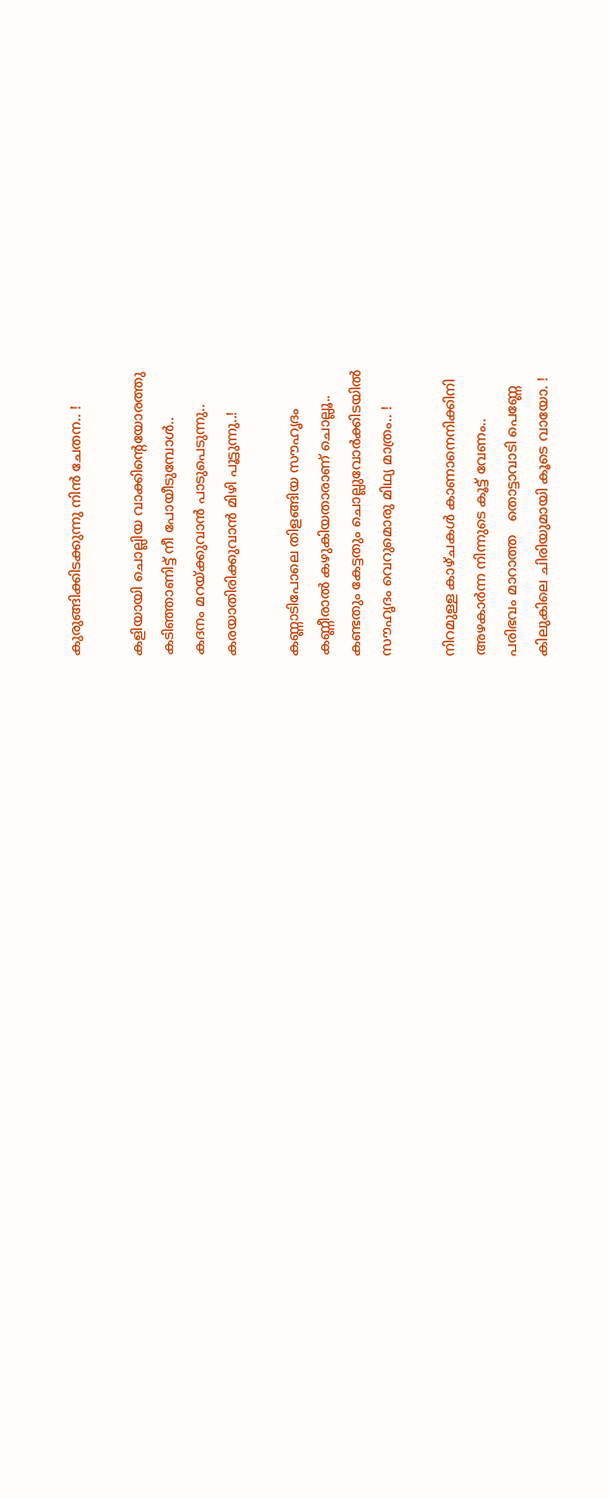കുരുങ്ങിക്കിടക്കുന്നു നിൻ ചേതന.. !

കളിയായി ചൊല്ലിയ വാക്കിന്റെയോരത്തു
കടിഞ്ഞാണിട്ട് നീ പോയീടുമ്പോൾ..
കദനം മറയ്ക്കുവാൻ പാടുപെടുന്നു..
കരയാതിരിക്കുവാൻ മിഴി പൂട്ടുന്നു..!

കണ്ണാടിപോലെ തിളങ്ങിയ സൗഹൃദം
കണ്ണീരാൽ കഴുകിയതാരാണ് ചൊല്ലൂ..
കണ്ടതും കേട്ടതും ചൊല്ലുവോർക്കിടയിൽ
സൗഹൃദം വെറുമൊരു മിഥ്യ മാത്രം.. !

നിറമുള്ള കാഴ്ചകൾ കാണാനെനിക്കിനി
അഴകാർന്ന നിന്നുടെ കൂട്ട് വേണം..
പരിഭവം മാറാത്ത   തൊട്ടാവാടി പെണ്ണേ
കിലുകിലെ ചിരിയുമായി കൂടെ വായോ. !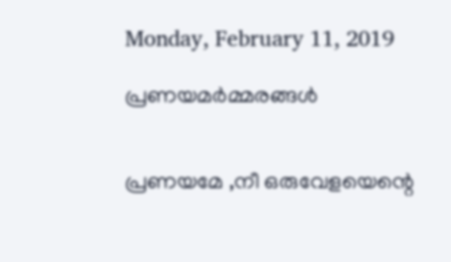Monday, February 11, 2019

പ്രണയമർമ്മരങ്ങൾ


പ്രണയമേ ,നീ ഒരുവേളയെന്റെ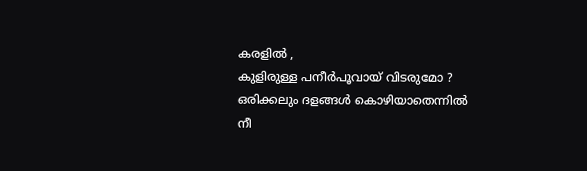കരളിൽ ,
കുളിരുള്ള പനീർപൂവായ് വിടരുമോ ?
ഒരിക്കലും ദളങ്ങൾ കൊഴിയാതെന്നിൽ
നീ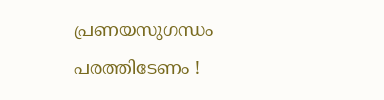പ്രണയസുഗന്ധം പരത്തിടേണം !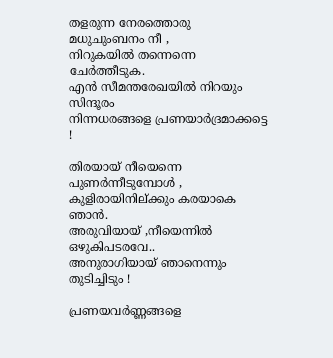തളരുന്ന നേരത്തൊരു മധുചുംബനം നീ ,
നിറുകയിൽ തന്നെന്നെ ചേർത്തീടുക.
എൻ സീമന്തരേഖയിൽ നിറയും സിന്ദൂരം
നിന്നധരങ്ങളെ പ്രണയാർദ്രമാക്കട്ടെ !

തിരയായ് നീയെന്നെ പുണർന്നീടുമ്പോൾ ,
കുളിരായിനില്ക്കും കരയാകെ ഞാൻ.
അരുവിയായ് ,നീയെന്നിൽ ഒഴുകിപടരവേ..
അനുരാഗിയായ് ഞാനെന്നും തുടിച്ചിടും !

പ്രണയവർണ്ണങ്ങളെ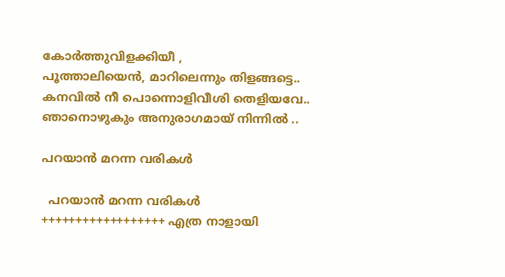കോർത്തുവിളക്കിയീ ,
പൂത്താലിയെൻ, മാറിലെന്നും തിളങ്ങട്ടെ..
കനവിൽ നീ പൊന്നൊളിവീശി തെളിയവേ..
ഞാനൊഴുകും അനുരാഗമായ് നിന്നിൽ ..

പറയാൻ മറന്ന വരികൾ

  പറയാൻ മറന്ന വരികൾ  ++++++++++++++++++ എത്ര നാളായി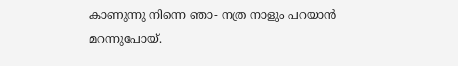കാണുന്നു നിന്നെ ഞാ- നത്ര നാളും പറയാൻ മറന്നുപോയ്.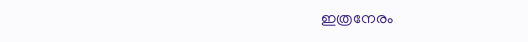ഇത്രനേരം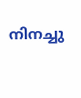നിനച്ചു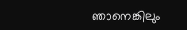ഞാനെങ്കിലും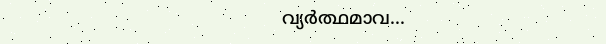വ്യർത്ഥമാവ...